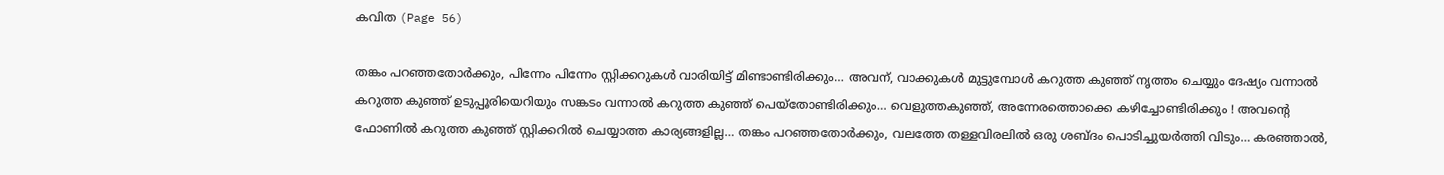കവിത (Page 56)

തങ്കം പറഞ്ഞതോർക്കും, പിന്നേം പിന്നേം സ്റ്റിക്കറുകൾ വാരിയിട്ട് മിണ്ടാണ്ടിരിക്കും… അവന്, വാക്കുകൾ മുട്ടുമ്പോൾ കറുത്ത കുഞ്ഞ് നൃത്തം ചെയ്യും ദേഷ്യം വന്നാൽ കറുത്ത കുഞ്ഞ് ഉടുപ്പൂരിയെറിയും സങ്കടം വന്നാൽ കറുത്ത കുഞ്ഞ് പെയ്‌തോണ്ടിരിക്കും… വെളുത്തകുഞ്ഞ്, അന്നേരത്തൊക്കെ കഴിച്ചോണ്ടിരിക്കും ! അവന്റെ ഫോണിൽ കറുത്ത കുഞ്ഞ് സ്റ്റിക്കറിൽ ചെയ്യാത്ത കാര്യങ്ങളില്ല… തങ്കം പറഞ്ഞതോർക്കും, വലത്തേ തള്ളവിരലിൽ ഒരു ശബ്ദം പൊടിച്ചുയർത്തി വിടും… കരഞ്ഞാൽ,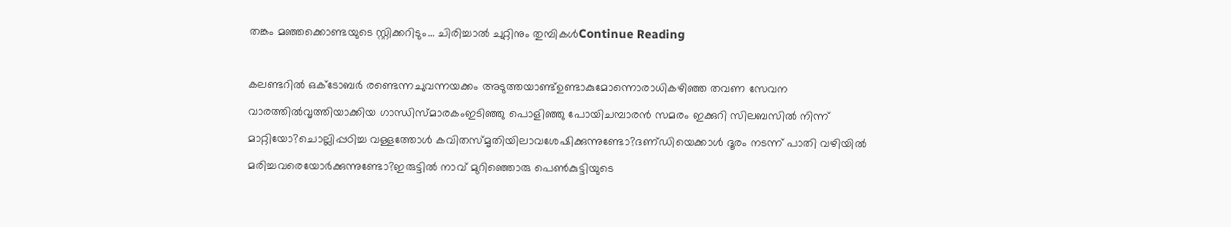തങ്കം മഞ്ഞക്കൊണ്ടയുടെ സ്റ്റിക്കറിടും… ചിരിച്ചാൽ ചുറ്റിനും തുമ്പികൾContinue Reading

കലണ്ടറിൽ ഒക്ടോബർ രണ്ടെന്നചുവന്നയക്കം അടുത്തയാണ്ട്ഉണ്ടാകുമോന്നൊരാധികഴിഞ്ഞ തവണ സേവന വാരത്തിൽവൃത്തിയാക്കിയ ഗാന്ധിസ്മാരകംഇടിഞ്ഞു പൊളിഞ്ഞു പോയിചമ്പാരൻ സമരം ഇക്കുറി സിലബസിൽ നിന്ന് മാറ്റിയോ?ചൊല്ലിപ്പഠിച്ച വള്ളത്തോൾ കവിതസ്‌മൃതിയിലാവശേഷിക്കുന്നുണ്ടോ?ദണ്‌ഡിയെക്കാൾ ദൂരം നടന്ന് പാതി വഴിയിൽ മരിച്ചവരെയോർക്കുന്നുണ്ടോ?ഇരുട്ടിൽ നാവ് മുറിഞ്ഞൊരു പെൺകുട്ടിയുടെ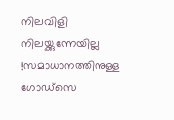നിലവിളി നിലയ്ക്കുന്നേയില്ല !സമാധാനത്തിനുള്ള ഗോഡ്‌സെ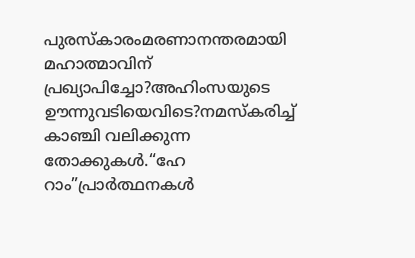പുരസ്‌കാരംമരണാനന്തരമായി മഹാത്മാവിന് പ്രഖ്യാപിച്ചോ?അഹിംസയുടെ ഊന്നുവടിയെവിടെ?നമസ്കരിച്ച് കാഞ്ചി വലിക്കുന്ന തോക്കുകൾ.“ഹേ റാം”പ്രാർത്ഥനകൾ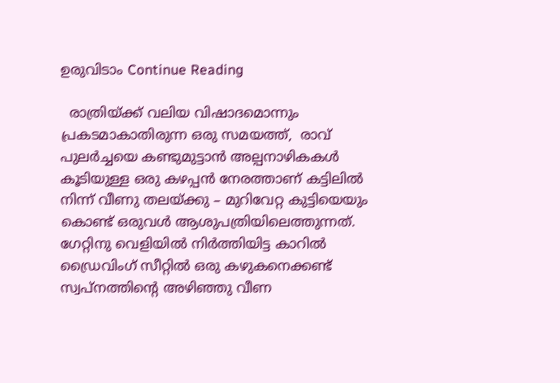ഉരുവിടാം Continue Reading

  രാത്രിയ്ക്ക് വലിയ വിഷാദമൊന്നും പ്രകടമാകാതിരുന്ന ഒരു സമയത്ത്,  രാവ് പുലർച്ചയെ കണ്ടുമുട്ടാൻ അല്പനാഴികകൾ കൂടിയുള്ള ഒരു കഴപ്പൻ നേരത്താണ് കട്ടിലിൽ നിന്ന് വീണു തലയ്ക്കു – മുറിവേറ്റ കുട്ടിയെയും കൊണ്ട് ഒരുവൾ ആശുപത്രിയിലെത്തുന്നത്. ഗേറ്റിനു വെളിയിൽ നിർത്തിയിട്ട കാറിൽ ഡ്രൈവിംഗ് സീറ്റിൽ ഒരു കഴുകനെക്കണ്ട് സ്വപ്നത്തിന്റെ അഴിഞ്ഞു വീണ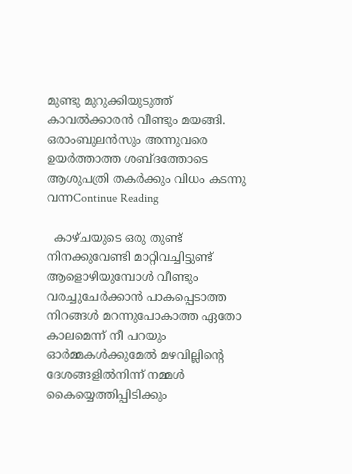മുണ്ടു മുറുക്കിയുടുത്ത് കാവൽക്കാരൻ വീണ്ടും മയങ്ങി. ഒരാംബുലൻസും അന്നുവരെ ഉയർത്താത്ത ശബ്ദത്തോടെ ആശുപത്രി തകർക്കും വിധം കടന്നു വന്നContinue Reading

  കാഴ്ചയുടെ ഒരു തുണ്ട് നിനക്കുവേണ്ടി മാറ്റിവച്ചിട്ടുണ്ട് ആളൊഴിയുമ്പോൾ വീണ്ടും വരച്ചുചേർക്കാൻ പാകപ്പെടാത്ത നിറങ്ങൾ മറന്നുപോകാത്ത ഏതോ കാലമെന്ന് നീ പറയും ഓർമ്മകൾക്കുമേൽ മഴവില്ലിന്റെ ദേശങ്ങളിൽനിന്ന് നമ്മൾ കൈയ്യെത്തിപ്പിടിക്കും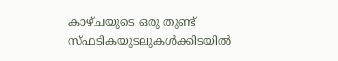കാഴ്ചയുടെ ഒരു തുണ്ട് സ്ഫടികയുടലുകൾക്കിടയിൽ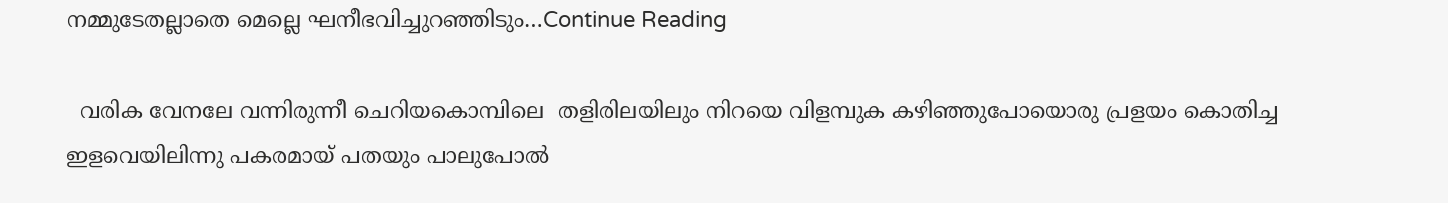നമ്മുടേതല്ലാതെ മെല്ലെ ഘനീഭവിച്ചുറഞ്ഞിടും…Continue Reading

  വരിക വേനലേ വന്നിരുന്നീ ചെറിയകൊമ്പിലെ  തളിരിലയിലും നിറയെ വിളമ്പുക കഴിഞ്ഞുപോയൊരു പ്രളയം കൊതിച്ച ഇളവെയിലിന്നു പകരമായ് പതയും പാലുപോൽ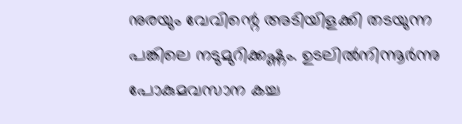നുരയും വേവിന്റെ അടിയിളക്കി തടയുന്ന പങ്കിലെ നടുമുറിക്കഷ്ണം. ഉടലിൽനിന്നൂർന്നു പോകുമവസാന കച്ച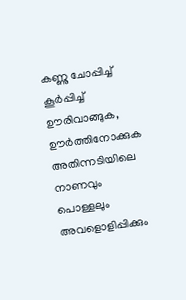കണ്ണു ചോപ്പിച്ച് കൂർപ്പിച്ച് ഊരിവാങ്ങുക, ഊർത്തിനോക്കുക അതിന്നടിയിലെ നാണവും പൊള്ളലും അവളൊളിപ്പിക്കും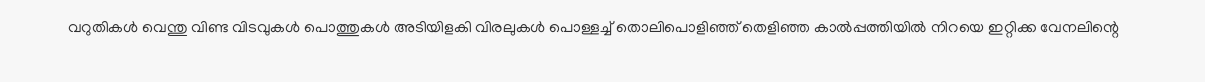വറുതികൾ വെന്തു വിണ്ട വിടവുകൾ പൊത്തുകൾ അടിയിളകി വിരലുകൾ പൊള്ളച്ച് തൊലിപൊളിഞ്ഞ് തെളിഞ്ഞ കാൽപ്പത്തിയിൽ നിറയെ ഇറ്റിക്ക വേനലിന്റെ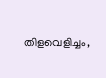തിളവെളിച്ചം,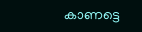കാണട്ടെ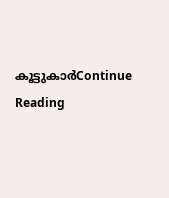കൂട്ടുകാർContinue Reading